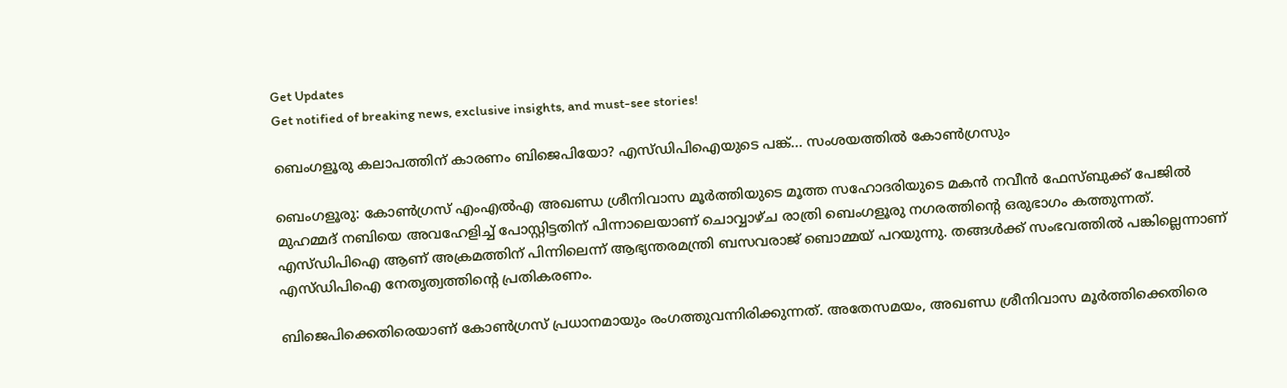Get Updates
Get notified of breaking news, exclusive insights, and must-see stories!

ബെംഗളൂരു കലാപത്തിന് കാരണം ബിജെപിയോ? എസ്ഡിപിഐയുടെ പങ്ക്... സംശയത്തില്‍ കോണ്‍ഗ്രസും

ബെംഗളൂരു: കോണ്‍ഗ്രസ് എംഎല്‍എ അഖണ്ഡ ശ്രീനിവാസ മൂര്‍ത്തിയുടെ മൂത്ത സഹോദരിയുടെ മകന്‍ നവീന്‍ ഫേസ്ബുക്ക് പേജില്‍ മുഹമ്മദ് നബിയെ അവഹേളിച്ച് പോസ്റ്റിട്ടതിന് പിന്നാലെയാണ് ചൊവ്വാഴ്ച രാത്രി ബെംഗളൂരു നഗരത്തിന്റെ ഒരുഭാഗം കത്തുന്നത്. എസ്ഡിപിഐ ആണ് അക്രമത്തിന് പിന്നിലെന്ന് ആഭ്യന്തരമന്ത്രി ബസവരാജ് ബൊമ്മയ് പറയുന്നു. തങ്ങള്‍ക്ക് സംഭവത്തില്‍ പങ്കില്ലെന്നാണ് എസ്ഡിപിഐ നേതൃത്വത്തിന്റെ പ്രതികരണം.

ബിജെപിക്കെതിരെയാണ് കോണ്‍ഗ്രസ് പ്രധാനമായും രംഗത്തുവന്നിരിക്കുന്നത്. അതേസമയം, അഖണ്ഡ ശ്രീനിവാസ മൂര്‍ത്തിക്കെതിരെ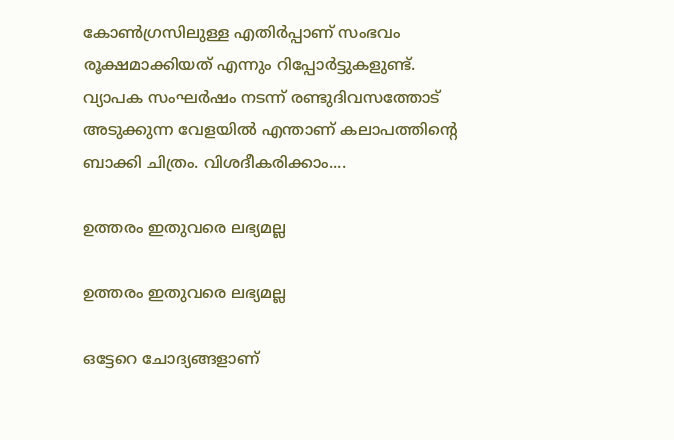കോണ്‍ഗ്രസിലുള്ള എതിര്‍പ്പാണ് സംഭവം രൂക്ഷമാക്കിയത് എന്നും റിപ്പോര്‍ട്ടുകളുണ്ട്. വ്യാപക സംഘര്‍ഷം നടന്ന് രണ്ടുദിവസത്തോട് അടുക്കുന്ന വേളയില്‍ എന്താണ് കലാപത്തിന്റെ ബാക്കി ചിത്രം. വിശദീകരിക്കാം....

ഉത്തരം ഇതുവരെ ലഭ്യമല്ല

ഉത്തരം ഇതുവരെ ലഭ്യമല്ല

ഒട്ടേറെ ചോദ്യങ്ങളാണ്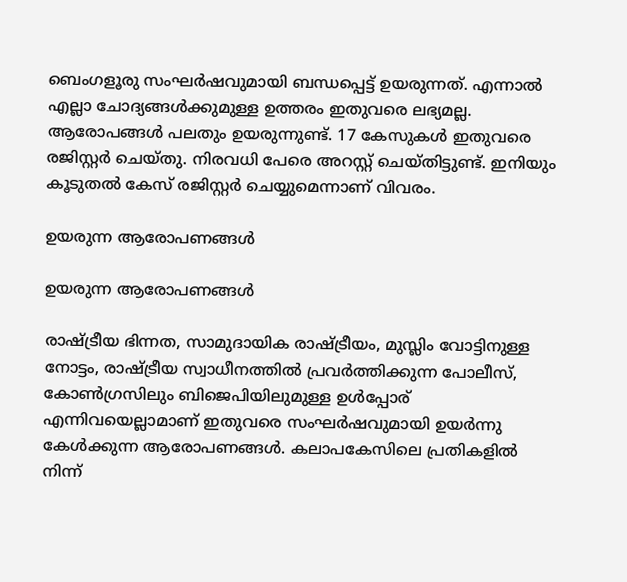ബെംഗളൂരു സംഘര്‍ഷവുമായി ബന്ധപ്പെട്ട് ഉയരുന്നത്. എന്നാല്‍ എല്ലാ ചോദ്യങ്ങള്‍ക്കുമുള്ള ഉത്തരം ഇതുവരെ ലഭ്യമല്ല. ആരോപങ്ങള്‍ പലതും ഉയരുന്നുണ്ട്. 17 കേസുകള്‍ ഇതുവരെ രജിസ്റ്റര്‍ ചെയ്തു. നിരവധി പേരെ അറസ്റ്റ് ചെയ്തിട്ടുണ്ട്. ഇനിയും കൂടുതല്‍ കേസ് രജിസ്റ്റര്‍ ചെയ്യുമെന്നാണ് വിവരം.

ഉയരുന്ന ആരോപണങ്ങള്‍

ഉയരുന്ന ആരോപണങ്ങള്‍

രാഷ്ട്രീയ ഭിന്നത, സാമുദായിക രാഷ്ട്രീയം, മുസ്ലിം വോട്ടിനുള്ള നോട്ടം, രാഷ്ട്രീയ സ്വാധീനത്തില്‍ പ്രവര്‍ത്തിക്കുന്ന പോലീസ്, കോണ്‍ഗ്രസിലും ബിജെപിയിലുമുള്ള ഉള്‍പ്പോര് എന്നിവയെല്ലാമാണ് ഇതുവരെ സംഘര്‍ഷവുമായി ഉയര്‍ന്നു കേള്‍ക്കുന്ന ആരോപണങ്ങള്‍. കലാപകേസിലെ പ്രതികളില്‍ നിന്ന്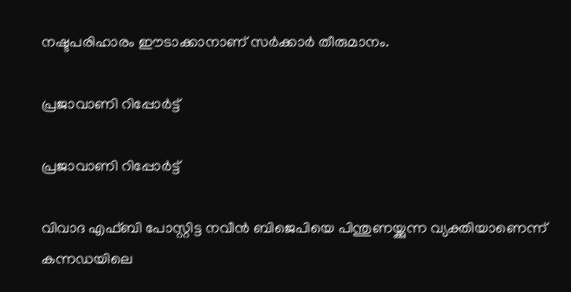നഷ്ടപരിഹാരം ഈടാക്കാനാണ് സര്‍ക്കാര്‍ തീരുമാനം.

പ്രജാവാണി റിപ്പോര്‍ട്ട്

പ്രജാവാണി റിപ്പോര്‍ട്ട്

വിവാദ എഫ്ബി പോസ്റ്റിട്ട നവീന്‍ ബിജെപിയെ പിന്തുണയ്ക്കുന്ന വ്യക്തിയാണെന്ന് കന്നഡയിലെ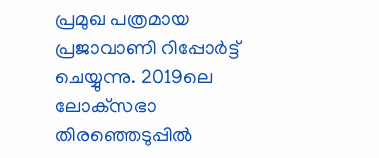പ്രമുഖ പത്രമായ പ്രജാവാണി റിപ്പോര്‍ട്ട് ചെയ്യുന്നു. 2019ലെ ലോക്‌സഭാ തിരഞ്ഞെടുപ്പില്‍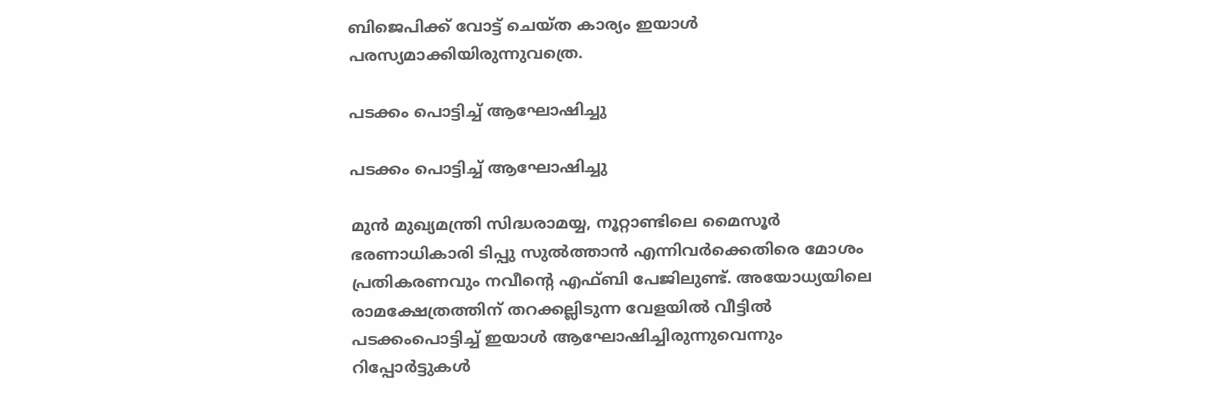ബിജെപിക്ക് വോട്ട് ചെയ്ത കാര്യം ഇയാള്‍ പരസ്യമാക്കിയിരുന്നുവത്രെ.

പടക്കം പൊട്ടിച്ച് ആഘോഷിച്ചു

പടക്കം പൊട്ടിച്ച് ആഘോഷിച്ചു

മുന്‍ മുഖ്യമന്ത്രി സിദ്ധരാമയ്യ, നൂറ്റാണ്ടിലെ മൈസൂര്‍ ഭരണാധികാരി ടിപ്പു സുല്‍ത്താന്‍ എന്നിവര്‍ക്കെതിരെ മോശം പ്രതികരണവും നവീന്റെ എഫ്ബി പേജിലുണ്ട്. അയോധ്യയിലെ രാമക്ഷേത്രത്തിന് തറക്കല്ലിടുന്ന വേളയില്‍ വീട്ടില്‍ പടക്കംപൊട്ടിച്ച് ഇയാള്‍ ആഘോഷിച്ചിരുന്നുവെന്നും റിപ്പോര്‍ട്ടുകള്‍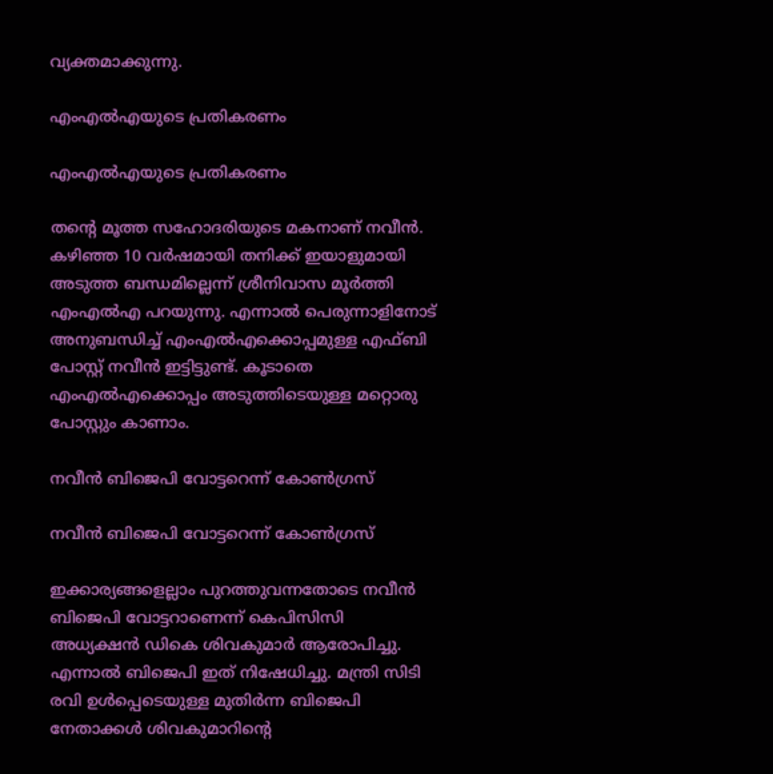വ്യക്തമാക്കുന്നു.

എംഎല്‍എയുടെ പ്രതികരണം

എംഎല്‍എയുടെ പ്രതികരണം

തന്റെ മൂത്ത സഹോദരിയുടെ മകനാണ് നവീന്‍. കഴിഞ്ഞ 10 വര്‍ഷമായി തനിക്ക് ഇയാളുമായി അടുത്ത ബന്ധമില്ലെന്ന് ശ്രീനിവാസ മൂര്‍ത്തി എംഎല്‍എ പറയുന്നു. എന്നാല്‍ പെരുന്നാളിനോട് അനുബന്ധിച്ച് എംഎല്‍എക്കൊപ്പമുള്ള എഫ്ബി പോസ്റ്റ് നവീന്‍ ഇട്ടിട്ടുണ്ട്. കൂടാതെ എംഎല്‍എക്കൊപ്പം അടുത്തിടെയുള്ള മറ്റൊരു പോസ്റ്റും കാണാം.

നവീന്‍ ബിജെപി വോട്ടറെന്ന് കോണ്‍ഗ്രസ്

നവീന്‍ ബിജെപി വോട്ടറെന്ന് കോണ്‍ഗ്രസ്

ഇക്കാര്യങ്ങളെല്ലാം പുറത്തുവന്നതോടെ നവീന്‍ ബിജെപി വോട്ടറാണെന്ന് കെപിസിസി അധ്യക്ഷന്‍ ഡികെ ശിവകുമാര്‍ ആരോപിച്ചു. എന്നാല്‍ ബിജെപി ഇത് നിഷേധിച്ചു. മന്ത്രി സിടി രവി ഉള്‍പ്പെടെയുള്ള മുതിര്‍ന്ന ബിജെപി നേതാക്കള്‍ ശിവകുമാറിന്റെ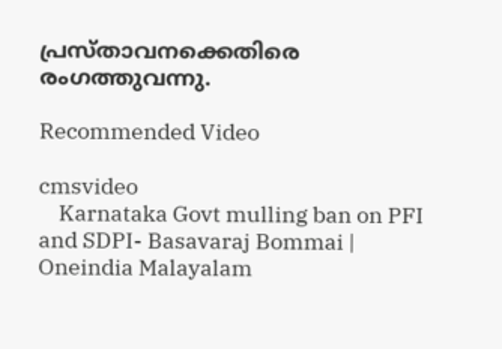പ്രസ്താവനക്കെതിരെ രംഗത്തുവന്നു.

Recommended Video

cmsvideo
    Karnataka Govt mulling ban on PFI and SDPI- Basavaraj Bommai | Oneindia Malayalam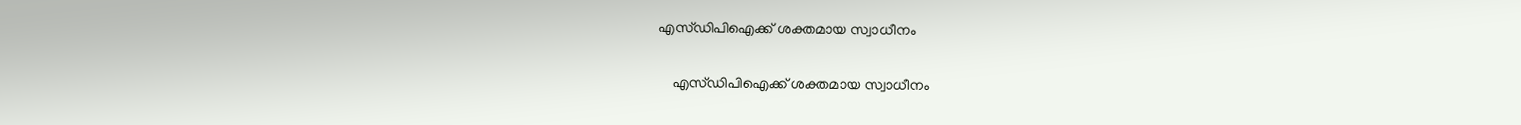എസ്ഡിപിഐക്ക് ശക്തമായ സ്വാധീനം

    എസ്ഡിപിഐക്ക് ശക്തമായ സ്വാധീനം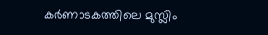കര്‍ണാടകത്തിലെ മുസ്ലിം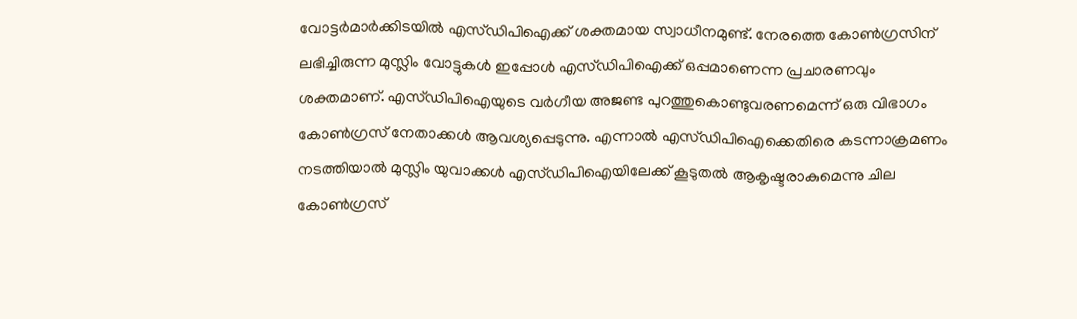വോട്ടര്‍മാര്‍ക്കിടയില്‍ എസ്ഡിപിഐക്ക് ശക്തമായ സ്വാധീനമുണ്ട്. നേരത്തെ കോണ്‍ഗ്രസിന് ലഭിച്ചിരുന്ന മുസ്ലിം വോട്ടുകള്‍ ഇപ്പോള്‍ എസ്ഡിപിഐക്ക് ഒപ്പമാണെന്ന പ്രചാരണവും ശക്തമാണ്. എസ്ഡിപിഐയുടെ വര്‍ഗീയ അജണ്ട പുറത്തുകൊണ്ടുവരണമെന്ന് ഒരു വിഭാഗം കോണ്‍ഗ്രസ് നേതാക്കള്‍ ആവശ്യപ്പെടുന്നു. എന്നാല്‍ എസ്ഡിപിഐക്കെതിരെ കടന്നാക്രമണം നടത്തിയാല്‍ മുസ്ലിം യുവാക്കള്‍ എസ്ഡിപിഐയിലേക്ക് കൂടുതല്‍ ആകൃഷ്ടരാകുമെന്നു ചില കോണ്‍ഗ്രസ്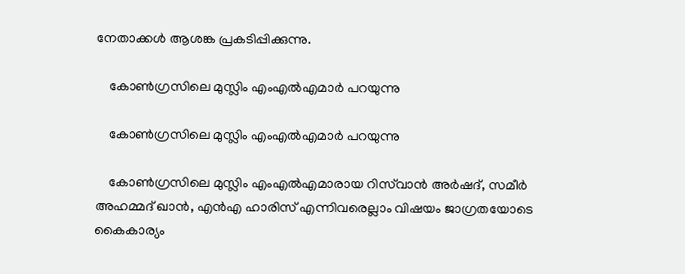നേതാക്കള്‍ ആശങ്ക പ്രകടിപ്പിക്കുന്നു.

    കോണ്‍ഗ്രസിലെ മുസ്ലിം എംഎല്‍എമാര്‍ പറയുന്നു

    കോണ്‍ഗ്രസിലെ മുസ്ലിം എംഎല്‍എമാര്‍ പറയുന്നു

    കോണ്‍ഗ്രസിലെ മുസ്ലിം എംഎല്‍എമാരായ റിസ്‌വാന്‍ അര്‍ഷദ്, സമീര്‍ അഹമ്മദ് ഖാന്‍, എന്‍എ ഹാരിസ് എന്നിവരെല്ലാം വിഷയം ജാഗ്രതയോടെ കൈകാര്യം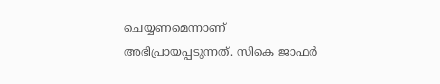ചെയ്യണമെന്നാണ് അഭിപ്രായപ്പടുന്നത്. സികെ ജാഫര്‍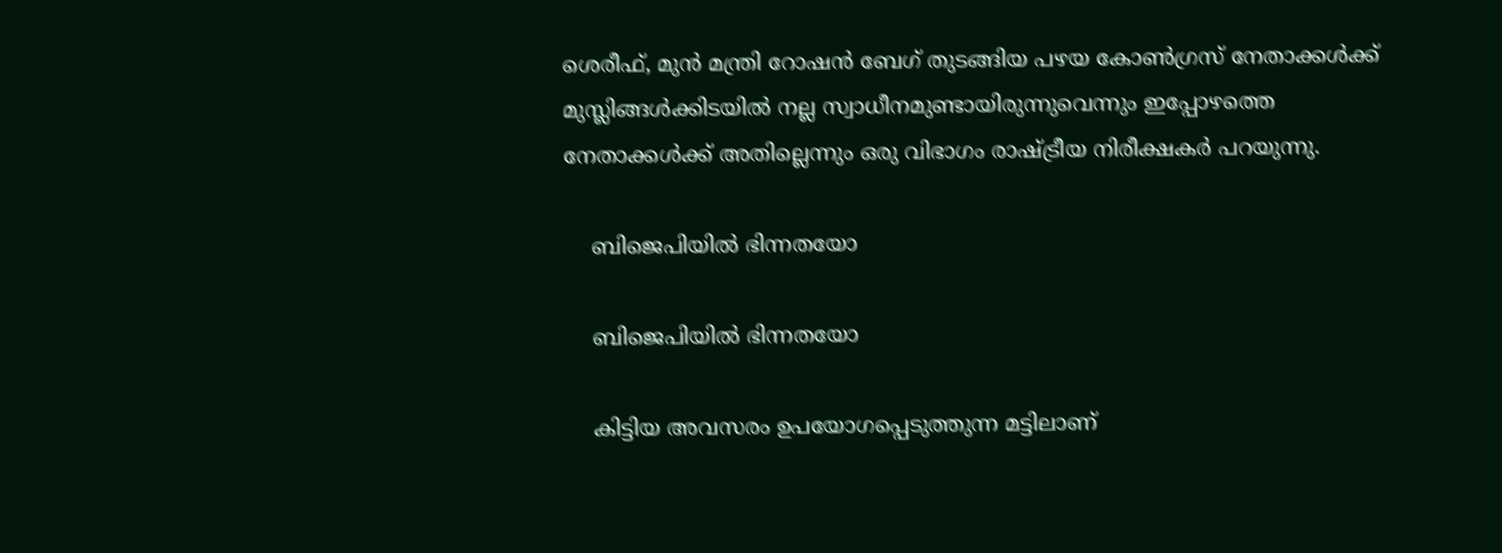ശെരീഫ്, മുന്‍ മന്ത്രി റോഷന്‍ ബേഗ് തുടങ്ങിയ പഴയ കോണ്‍ഗ്രസ് നേതാക്കള്‍ക്ക് മുസ്ലിങ്ങള്‍ക്കിടയില്‍ നല്ല സ്വാധീനമുണ്ടായിരുന്നുവെന്നും ഇപ്പോഴത്തെ നേതാക്കള്‍ക്ക് അതില്ലെന്നും ഒരു വിഭാഗം രാഷ്ട്രീയ നിരീക്ഷകര്‍ പറയുന്നു.

    ബിജെപിയില്‍ ഭിന്നതയോ

    ബിജെപിയില്‍ ഭിന്നതയോ

    കിട്ടിയ അവസരം ഉപയോഗപ്പെടുത്തുന്ന മട്ടിലാണ്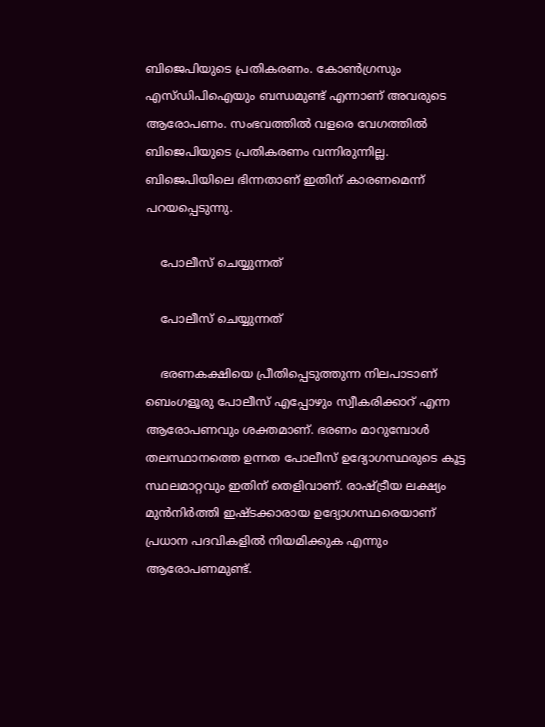ബിജെപിയുടെ പ്രതികരണം. കോണ്‍ഗ്രസും എസ്ഡിപിഐയും ബന്ധമുണ്ട് എന്നാണ് അവരുടെ ആരോപണം. സംഭവത്തില്‍ വളരെ വേഗത്തില്‍ ബിജെപിയുടെ പ്രതികരണം വന്നിരുന്നില്ല. ബിജെപിയിലെ ഭിന്നതാണ് ഇതിന് കാരണമെന്ന് പറയപ്പെടുന്നു.

    പോലീസ് ചെയ്യുന്നത്

    പോലീസ് ചെയ്യുന്നത്

    ഭരണകക്ഷിയെ പ്രീതിപ്പെടുത്തുന്ന നിലപാടാണ് ബെംഗളൂരു പോലീസ് എപ്പോഴും സ്വീകരിക്കാറ് എന്ന ആരോപണവും ശക്തമാണ്. ഭരണം മാറുമ്പോള്‍ തലസ്ഥാനത്തെ ഉന്നത പോലീസ് ഉദ്യോഗസ്ഥരുടെ കൂട്ട സ്ഥലമാറ്റവും ഇതിന് തെളിവാണ്. രാഷ്ട്രീയ ലക്ഷ്യം മുന്‍നിര്‍ത്തി ഇഷ്ടക്കാരായ ഉദ്യോഗസ്ഥരെയാണ് പ്രധാന പദവികളില്‍ നിയമിക്കുക എന്നും ആരോപണമുണ്ട്.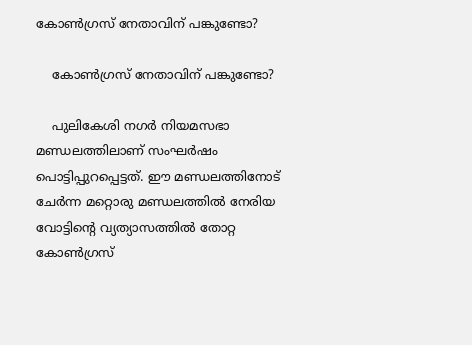കോണ്‍ഗ്രസ് നേതാവിന് പങ്കുണ്ടോ?

    കോണ്‍ഗ്രസ് നേതാവിന് പങ്കുണ്ടോ?

    പുലികേശി നഗര്‍ നിയമസഭാ മണ്ഡലത്തിലാണ് സംഘര്‍ഷം പൊട്ടിപ്പുറപ്പെട്ടത്. ഈ മണ്ഡലത്തിനോട് ചേര്‍ന്ന മറ്റൊരു മണ്ഡലത്തില്‍ നേരിയ വോട്ടിന്റെ വ്യത്യാസത്തില്‍ തോറ്റ കോണ്‍ഗ്രസ്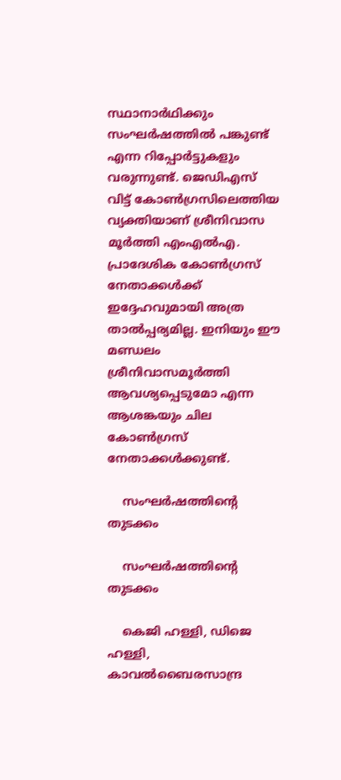സ്ഥാനാര്‍ഥിക്കും സംഘര്‍ഷത്തില്‍ പങ്കുണ്ട് എന്ന റിപ്പോര്‍ട്ടുകളും വരുന്നുണ്ട്. ജെഡിഎസ് വിട്ട് കോണ്‍ഗ്രസിലെത്തിയ വ്യക്തിയാണ് ശ്രീനിവാസ മൂര്‍ത്തി എംഎല്‍എ. പ്രാദേശിക കോണ്‍ഗ്രസ് നേതാക്കള്‍ക്ക് ഇദ്ദേഹവുമായി അത്ര താല്‍പ്പര്യമില്ല. ഇനിയും ഈ മണ്ഡലം ശ്രീനിവാസമൂര്‍ത്തി ആവശ്യപ്പെടുമോ എന്ന ആശങ്കയും ചില കോണ്‍ഗ്രസ് നേതാക്കള്‍ക്കുണ്ട്.

    സംഘര്‍ഷത്തിന്റെ തുടക്കം

    സംഘര്‍ഷത്തിന്റെ തുടക്കം

    കെജി ഹള്ളി, ഡിജെ ഹള്ളി, കാവല്‍ബൈരസാന്ദ്ര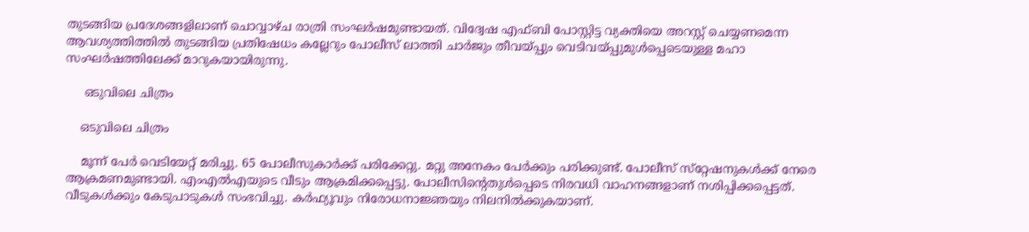തുടങ്ങിയ പ്രദേശങ്ങളിലാണ് ചൊവ്വാഴ്ച രാത്രി സംഘര്‍ഷമുണ്ടായത്. വിദ്വേഷ എഫ്ബി പോസ്റ്റിട്ട വ്യക്തിയെ അറസ്റ്റ് ചെയ്യണമെന്ന ആവശ്യത്തിത്തില്‍ തുടങ്ങിയ പ്രതിഷേധം കല്ലേറും പോലീസ് ലാത്തി ചാര്‍ജും തീവയ്പ്പും വെടിവയ്പ്പുമുള്‍പ്പെടെയുള്ള മഹാ സംഘര്‍ഷത്തിലേക്ക് മാറുകയായിരുന്നു.

     ഒടുവിലെ ചിത്രം

    ഒടുവിലെ ചിത്രം

    മൂന്ന് പേര്‍ വെടിയേറ്റ് മരിച്ചു. 65 പോലീസുകാര്‍ക്ക് പരിക്കേറ്റു. മറ്റു അനേകം പേര്‍ക്കും പരിക്കുണ്ട്. പോലീസ് സ്‌റ്റേഷനുകള്‍ക്ക് നേരെ ആക്രമണമുണ്ടായി. എംഎല്‍എയുടെ വീടും ആക്രമിക്കപ്പെട്ടു. പോലീസിന്റെതുള്‍പ്പെടെ നിരവധി വാഹനങ്ങളാണ് നശിപ്പിക്കപ്പെട്ടത്. വീടുകള്‍ക്കും കേടുപാടുകള്‍ സംഭവിച്ചു. കര്‍ഫ്യൂവും നിരോധനാജ്ഞയും നിലനില്‍ക്കുകയാണ്.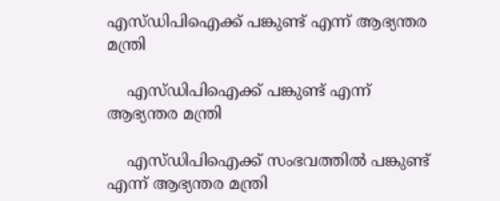എസ്ഡിപിഐക്ക് പങ്കുണ്ട് എന്ന് ആഭ്യന്തര മന്ത്രി

    എസ്ഡിപിഐക്ക് പങ്കുണ്ട് എന്ന് ആഭ്യന്തര മന്ത്രി

    എസ്ഡിപിഐക്ക് സംഭവത്തില്‍ പങ്കുണ്ട് എന്ന് ആഭ്യന്തര മന്ത്രി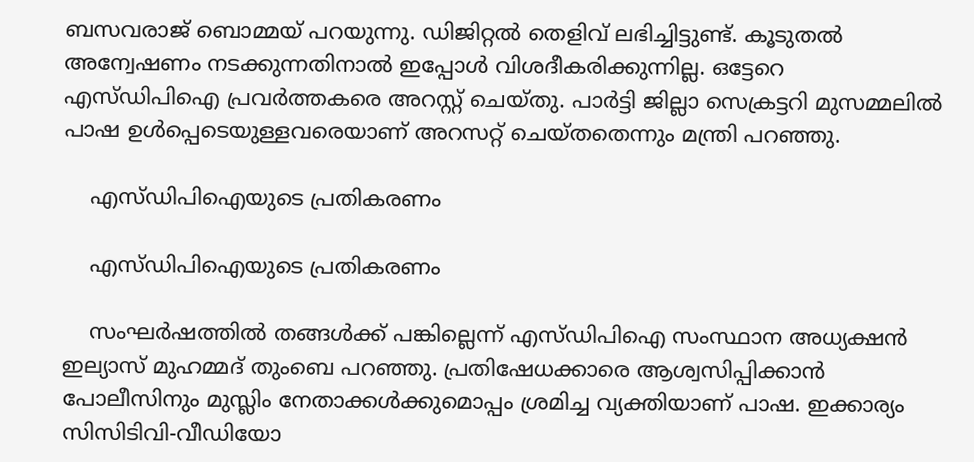ബസവരാജ് ബൊമ്മയ് പറയുന്നു. ഡിജിറ്റല്‍ തെളിവ് ലഭിച്ചിട്ടുണ്ട്. കൂടുതല്‍ അന്വേഷണം നടക്കുന്നതിനാല്‍ ഇപ്പോള്‍ വിശദീകരിക്കുന്നില്ല. ഒട്ടേറെ എസ്ഡിപിഐ പ്രവര്‍ത്തകരെ അറസ്റ്റ് ചെയ്തു. പാര്‍ട്ടി ജില്ലാ സെക്രട്ടറി മുസമ്മലില്‍ പാഷ ഉള്‍പ്പെടെയുള്ളവരെയാണ് അറസറ്റ് ചെയ്തതെന്നും മന്ത്രി പറഞ്ഞു.

    എസ്ഡിപിഐയുടെ പ്രതികരണം

    എസ്ഡിപിഐയുടെ പ്രതികരണം

    സംഘര്‍ഷത്തില്‍ തങ്ങള്‍ക്ക് പങ്കില്ലെന്ന് എസ്ഡിപിഐ സംസ്ഥാന അധ്യക്ഷന്‍ ഇല്യാസ് മുഹമ്മദ് തുംബെ പറഞ്ഞു. പ്രതിഷേധക്കാരെ ആശ്വസിപ്പിക്കാന്‍ പോലീസിനും മുസ്ലിം നേതാക്കള്‍ക്കുമൊപ്പം ശ്രമിച്ച വ്യക്തിയാണ് പാഷ. ഇക്കാര്യം സിസിടിവി-വീഡിയോ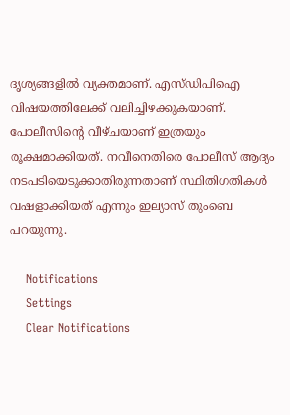ദൃശ്യങ്ങളില്‍ വ്യക്തമാണ്. എസ്ഡിപിഐ വിഷയത്തിലേക്ക് വലിച്ചിഴക്കുകയാണ്. പോലീസിന്റെ വീഴ്ചയാണ് ഇത്രയും രൂക്ഷമാക്കിയത്. നവീനെതിരെ പോലീസ് ആദ്യം നടപടിയെടുക്കാതിരുന്നതാണ് സ്ഥിതിഗതികള്‍ വഷളാക്കിയത് എന്നും ഇല്യാസ് തുംബെ പറയുന്നു.

    Notifications
    Settings
    Clear Notifications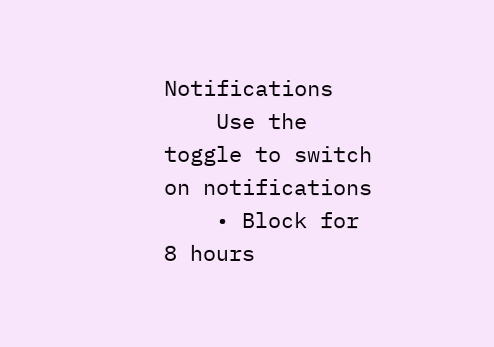Notifications
    Use the toggle to switch on notifications
    • Block for 8 hours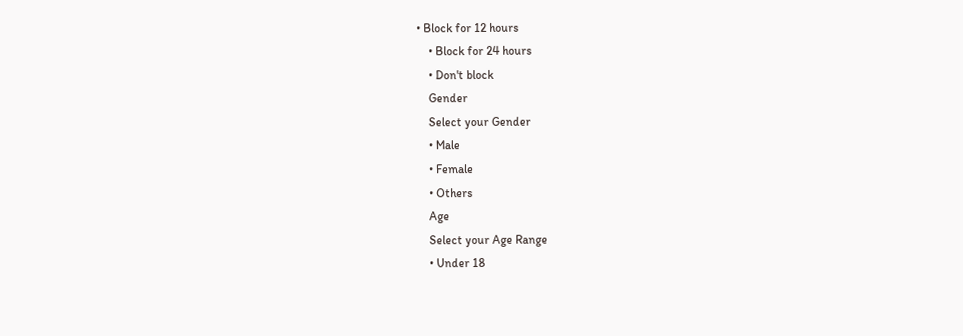• Block for 12 hours
    • Block for 24 hours
    • Don't block
    Gender
    Select your Gender
    • Male
    • Female
    • Others
    Age
    Select your Age Range
    • Under 18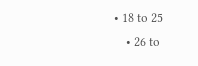• 18 to 25
    • 26 to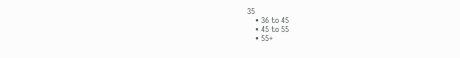35
    • 36 to 45
    • 45 to 55
    • 55+